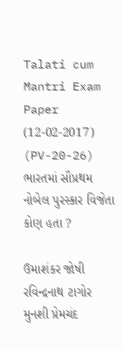Talati cum Mantri Exam Paper (12-02-2017) (PV-20-26)
ભારતમાં સૌપ્રથમ નોબેલ પુરસ્કાર વિજેતા કોણ હતા ?

ઉમાશંકર જોષી
રવિન્દ્રનાથ ટાગોર
મુનશી પ્રેમચંદ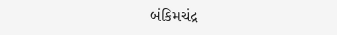બંકિમચંદ્ર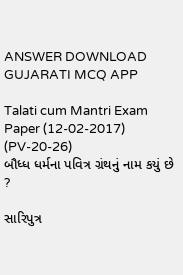ANSWER DOWNLOAD GUJARATI MCQ APP

Talati cum Mantri Exam Paper (12-02-2017) (PV-20-26)
બૌધ્ધ ધર્મના પવિત્ર ગ્રંથનું નામ કયું છે ?

સારિપુત્ર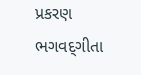પ્રકરણ
ભગવદ્‌ગીતા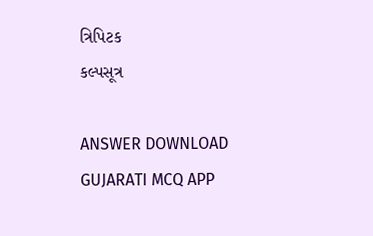ત્રિપિટક
કલ્પસૂત્ર

ANSWER DOWNLOAD GUJARATI MCQ APP